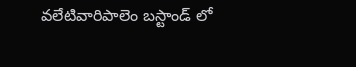వలేటివారిపాలెం బస్టాండ్ లో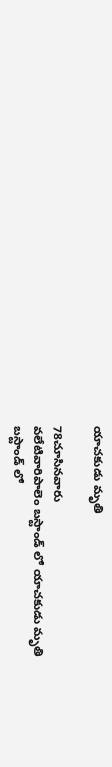యాచకుడు మృతి

78చూసినవారు
వలేటివారిపాలెం బస్టాండ్ లో యాచకుడు మృతి
బస్టాండ్ లో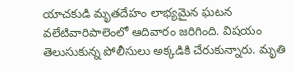యాచకుడి మృతదేహం లాభ్యమైన ఘటన వలేటివారిపాలెంలో ఆదివారం జరిగింది. విషయం తెలుసుకున్న పోలీసులు అక్కడికి చేరుకున్నారు. మృతి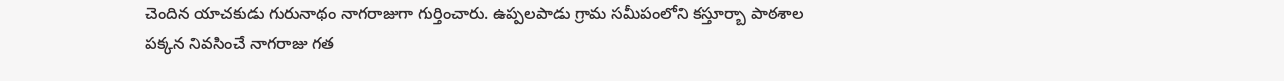చెందిన యాచకుడు గురునాథం నాగరాజుగా గుర్తించారు. ఉప్పలపాడు గ్రామ సమీపంలోని కస్తూర్బా పాఠశాల పక్కన నివసించే నాగరాజు గత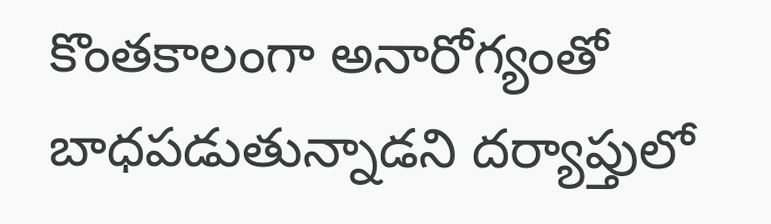కొంతకాలంగా అనారోగ్యంతో బాధపడుతున్నాడని దర్యాప్తులో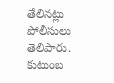తేలినట్లు పోలీసులు తెలిపారు. కుటుంబ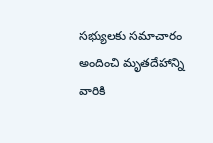సభ్యులకు సమాచారం అందించి మృతదేహాన్ని వారికి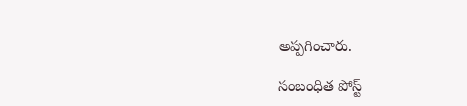అప్పగించారు.

సంబంధిత పోస్ట్